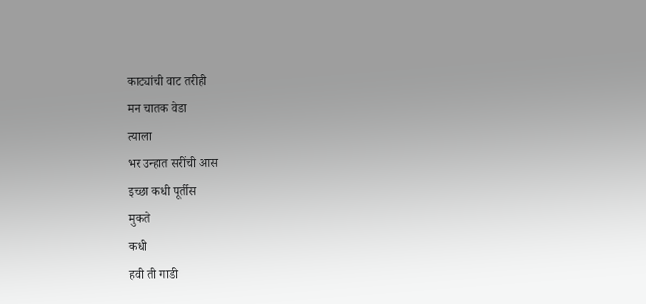काट्यांची वाट तरीही
मन चातक वेडा
त्याला
भर उन्हात सरींची आस
इच्छा कधी पूर्तीस
मुकते
कधी
हवी ती गाडी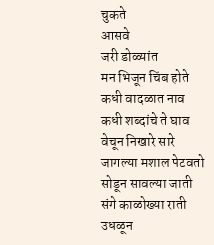चुकते
आसवे
जरी डोळ्यांत
मन भिजून चिंब होते
कधी वादळात नाव
कधी शब्दांचे ते घाव
वेचून निखारे सारे
जागल्या मशाल पेटवतो
सोडून सावल्या जाती
संगे काळोख्या राती
उधळून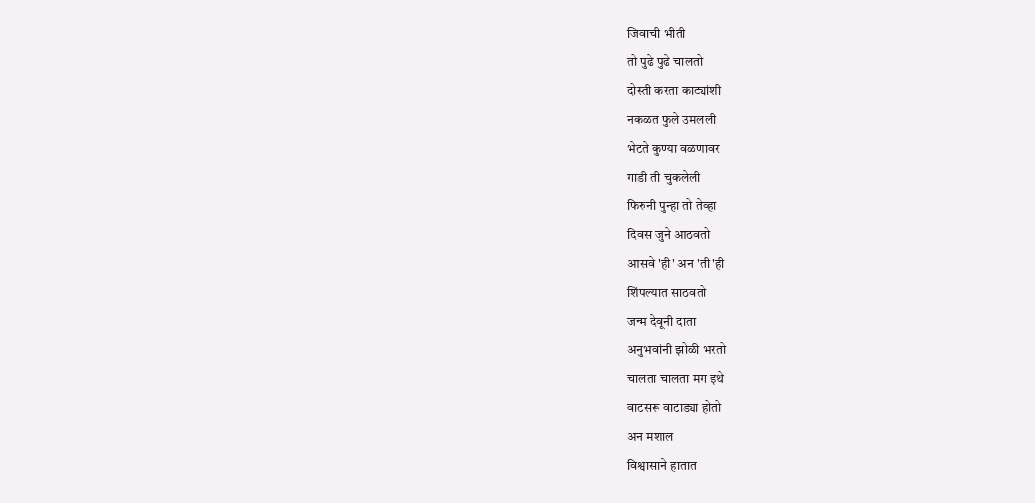जिवाची भीती
तो पुढे पुढे चालतो
दोस्ती करता काट्यांशी
नकळत फुले उमलली
भेटते कुण्या वळणावर
गाडी ती चुकलेली
फिरुनी पुन्हा तो तेव्हा
दिवस जुने आठवतो
आसवे 'ही' अन 'ती'ही
शिंपल्यात साठवतो
जन्म देवूनी दाता
अनुभवांनी झोळी भरतो
चालता चालता मग इथे
वाटसरू वाटाड्या होतो
अन मशाल
विश्वासाने हातात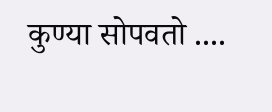कुण्या सोपवतो ....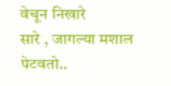वेचून निखारे
सारे , जागल्या मशाल पेटवतो..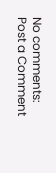No comments:
Post a Comment